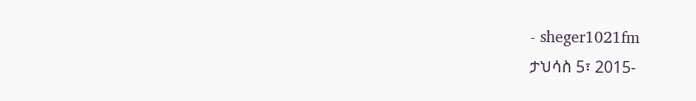- sheger1021fm
ታህሳስ 5፣ 2015-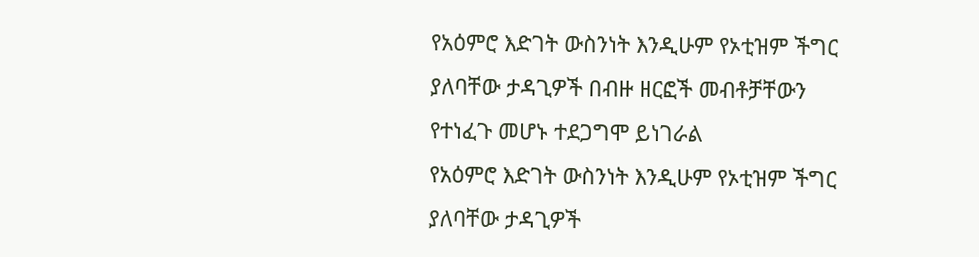የአዕምሮ እድገት ውስንነት እንዲሁም የኦቲዝም ችግር ያለባቸው ታዳጊዎች በብዙ ዘርፎች መብቶቻቸውን የተነፈጉ መሆኑ ተደጋግሞ ይነገራል
የአዕምሮ እድገት ውስንነት እንዲሁም የኦቲዝም ችግር ያለባቸው ታዳጊዎች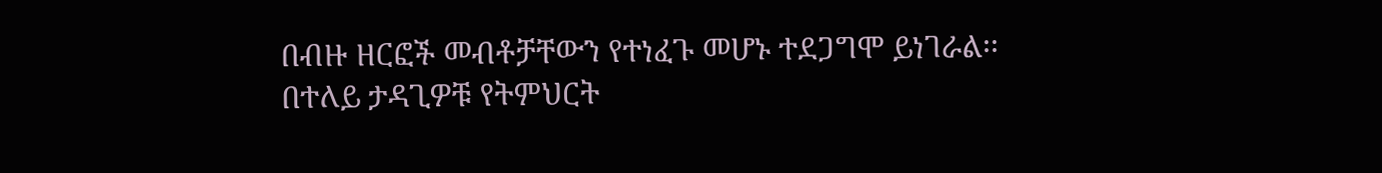በብዙ ዘርፎች መብቶቻቸውን የተነፈጉ መሆኑ ተደጋግሞ ይነገራል፡፡
በተለይ ታዳጊዎቹ የትምህርት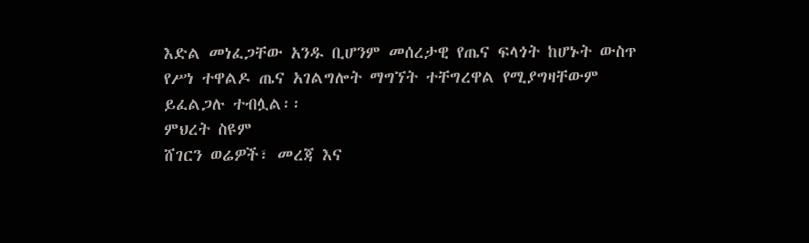እድል መነፈጋቸው አንዱ ቢሆንም መሰረታዊ የጤና ፍላጎት ከሆኑት ውስጥ የሥነ ተዋልዶ ጤና አገልግሎት ማግኘት ተቸግረዋል የሚያግዛቸውም ይፈልጋሉ ተብሏል፡፡
ምህረት ስዩም
ሸገርን ወሬዎች፣ መረጃ እና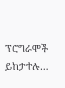ፕሮግራሞች ይከታተሉ…